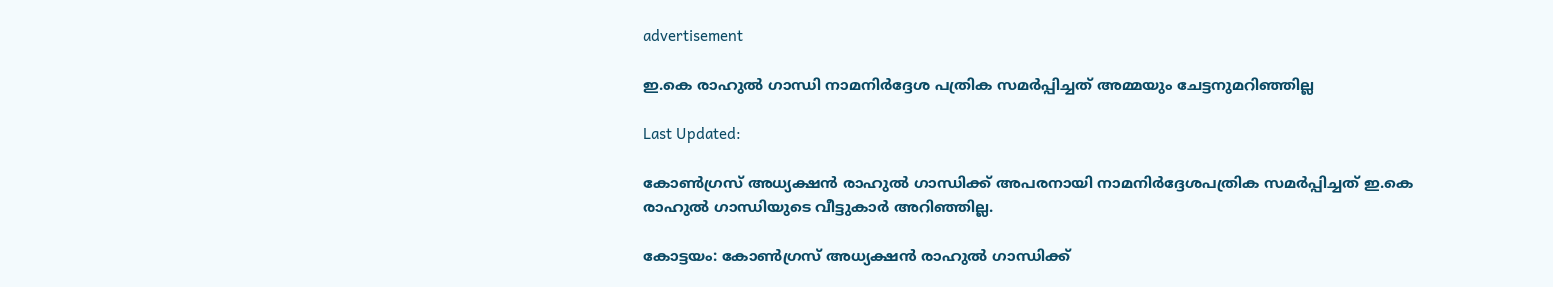advertisement

ഇ.കെ രാഹുൽ ഗാന്ധി നാമനിർദ്ദേശ പത്രിക സമർപ്പിച്ചത് അമ്മയും ചേട്ടനുമറിഞ്ഞില്ല

Last Updated:

കോൺഗ്രസ് അധ്യക്ഷൻ രാഹുൽ ഗാന്ധിക്ക് അപരനായി നാമനിർദ്ദേശപത്രിക സമർപ്പിച്ചത് ഇ.കെ രാഹുൽ ഗാന്ധിയുടെ വീട്ടുകാർ അറിഞ്ഞില്ല.

കോട്ടയം: കോൺഗ്രസ് അധ്യക്ഷൻ രാഹുൽ ഗാന്ധിക്ക്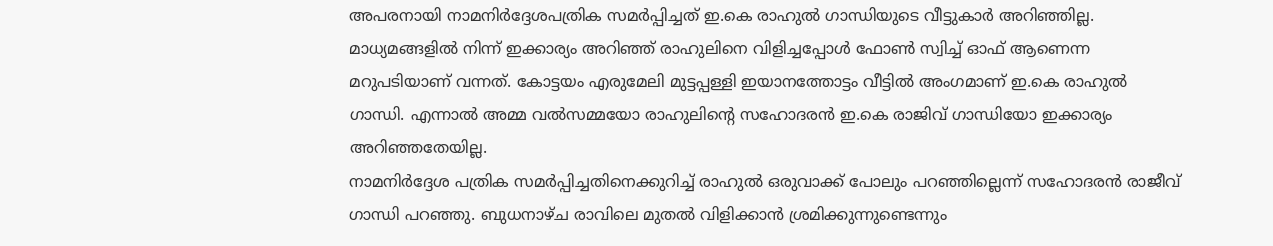അപരനായി നാമനിർദ്ദേശപത്രിക സമർപ്പിച്ചത് ഇ.കെ രാഹുൽ ഗാന്ധിയുടെ വീട്ടുകാർ അറിഞ്ഞില്ല. മാധ്യമങ്ങളിൽ നിന്ന് ഇക്കാര്യം അറിഞ്ഞ് രാഹുലിനെ വിളിച്ചപ്പോൾ ഫോൺ സ്വിച്ച് ഓഫ് ആണെന്ന മറുപടിയാണ് വന്നത്. കോട്ടയം എരുമേലി മുട്ടപ്പള്ളി ഇയാനത്തോട്ടം വീട്ടിൽ അംഗമാണ് ഇ.കെ രാഹുൽ ഗാന്ധി. എന്നാൽ അമ്മ വൽസമ്മയോ രാഹുലിന്‍റെ സഹോദരൻ ഇ.കെ രാജിവ് ഗാന്ധിയോ ഇക്കാര്യം അറിഞ്ഞതേയില്ല.
നാമനിർദ്ദേശ പത്രിക സമർപ്പിച്ചതിനെക്കുറിച്ച് രാഹുൽ ഒരുവാക്ക് പോലും പറഞ്ഞില്ലെന്ന് സഹോദരൻ രാജീവ് ഗാന്ധി പറഞ്ഞു. ബുധനാഴ്ച രാവിലെ മുതൽ വിളിക്കാൻ ശ്രമിക്കുന്നുണ്ടെന്നും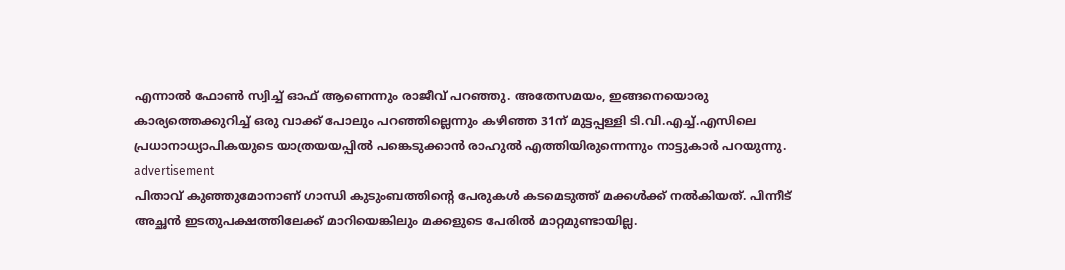എന്നാൽ ഫോൺ സ്വിച്ച് ഓഫ് ആണെന്നും രാജീവ് പറഞ്ഞു. അതേസമയം, ഇങ്ങനെയൊരു കാര്യത്തെക്കുറിച്ച് ഒരു വാക്ക് പോലും പറഞ്ഞില്ലെന്നും കഴിഞ്ഞ 31ന് മുട്ടപ്പള്ളി ടി.വി.എച്ച്.എസിലെ പ്രധാനാധ്യാപികയുടെ യാത്രയയപ്പിൽ പങ്കെടുക്കാൻ രാഹുൽ എത്തിയിരുന്നെന്നും നാട്ടുകാർ പറയുന്നു.
advertisement
പിതാവ് കുഞ്ഞുമോനാണ് ഗാന്ധി കുടുംബത്തിന്‍റെ പേരുകൾ കടമെടുത്ത് മക്കൾക്ക് നൽകിയത്. പിന്നീട് അച്ഛൻ ഇടതുപക്ഷത്തിലേക്ക് മാറിയെങ്കിലും മക്കളുടെ പേരിൽ മാറ്റമുണ്ടായില്ല.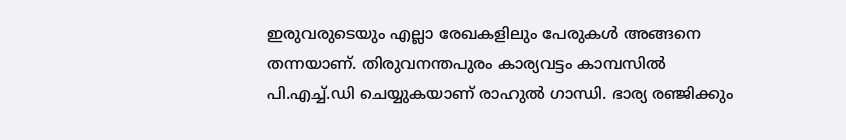ഇരുവരുടെയും എല്ലാ രേഖകളിലും പേരുകൾ അങ്ങനെ തന്നയാണ്. തിരുവനന്തപുരം കാര്യവട്ടം കാമ്പസിൽ പി.എച്ച്.ഡി ചെയ്യുകയാണ് രാഹുൽ ഗാന്ധി. ഭാര്യ രഞ്ജിക്കും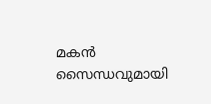മകന്‍ സൈന്ധവുമായി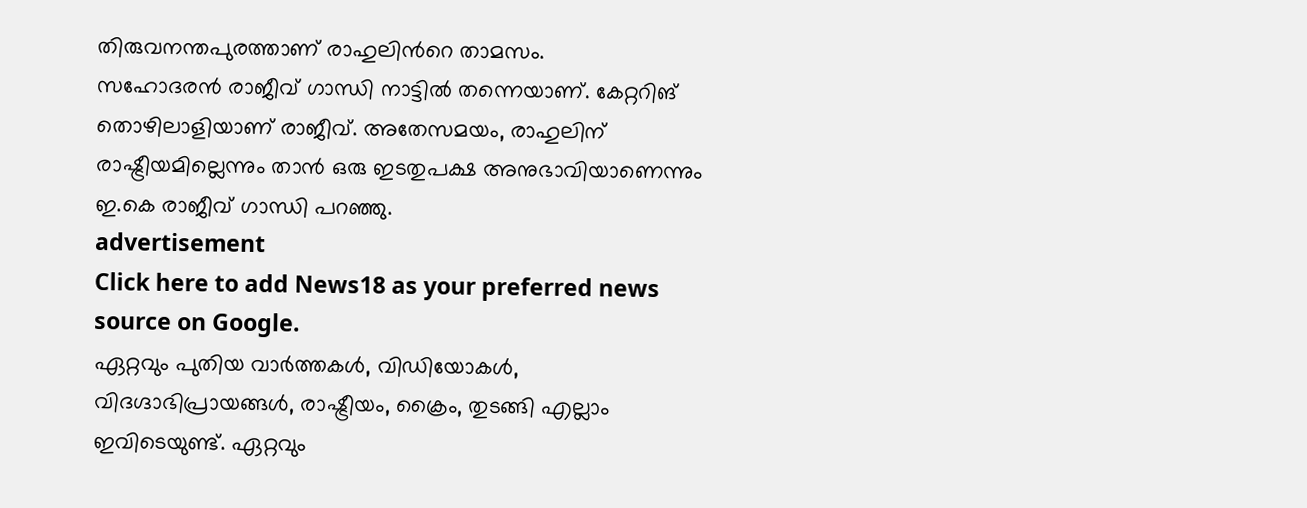തിരുവനന്തപുരത്താണ് രാഹുലിന്‍റെ താമസം.
സഹോദരൻ രാജീവ് ഗാന്ധി നാട്ടിൽ തന്നെയാണ്. കേറ്ററിങ് തൊഴിലാളിയാണ് രാജീവ്. അതേസമയം, രാഹുലിന് രാഷ്ട്രീയമില്ലെന്നും താൻ ഒരു ഇടതുപക്ഷ അനുഭാവിയാണെന്നും ഇ.കെ രാജീവ് ഗാന്ധി പറഞ്ഞു.
advertisement
Click here to add News18 as your preferred news source on Google.
ഏറ്റവും പുതിയ വാർത്തകൾ, വിഡിയോകൾ, വിദഗ്ദാഭിപ്രായങ്ങൾ, രാഷ്ട്രീയം, ക്രൈം, തുടങ്ങി എല്ലാം ഇവിടെയുണ്ട്. ഏറ്റവും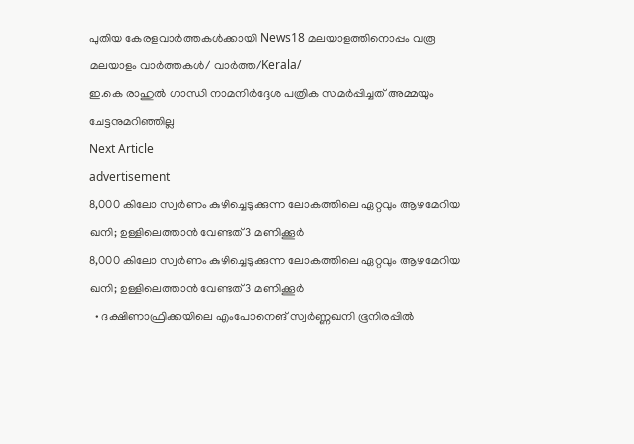പുതിയ കേരളവാർത്തകൾക്കായി News18 മലയാളത്തിനൊപ്പം വരൂ
മലയാളം വാർത്തകൾ/ വാർത്ത/Kerala/
ഇ.കെ രാഹുൽ ഗാന്ധി നാമനിർദ്ദേശ പത്രിക സമർപ്പിച്ചത് അമ്മയും ചേട്ടനുമറിഞ്ഞില്ല
Next Article
advertisement
8,000 കിലോ സ്വർണം കുഴിച്ചെടുക്കുന്ന ലോകത്തിലെ ഏറ്റവും ആഴമേറിയ ഖനി; ഉള്ളിലെത്താൻ വേണ്ടത് 3 മണിക്കൂർ
8,000 കിലോ സ്വർണം കുഴിച്ചെടുക്കുന്ന ലോകത്തിലെ ഏറ്റവും ആഴമേറിയ ഖനി; ഉള്ളിലെത്താൻ വേണ്ടത് 3 മണിക്കൂർ
  • ദക്ഷിണാഫ്രിക്കയിലെ എംപോനെങ് സ്വർണ്ണഖനി ഭൂനിരപ്പിൽ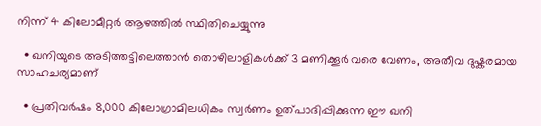നിന്ന് 4 കിലോമീറ്റർ ആഴത്തിൽ സ്ഥിതിചെയ്യുന്നു

  • ഖനിയുടെ അടിത്തട്ടിലെത്താൻ തൊഴിലാളികൾക്ക് 3 മണിക്കൂർ വരെ വേണം, അതീവ ദുഷ്കരമായ സാഹചര്യമാണ്

  • പ്രതിവർഷം 8,000 കിലോഗ്രാമിലധികം സ്വർണം ഉത്പാദിപ്പിക്കുന്ന ഈ ഖനി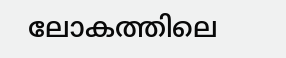ലോകത്തിലെ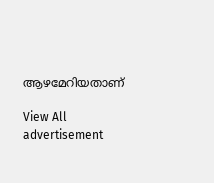ആഴമേറിയതാണ്

View All
advertisement